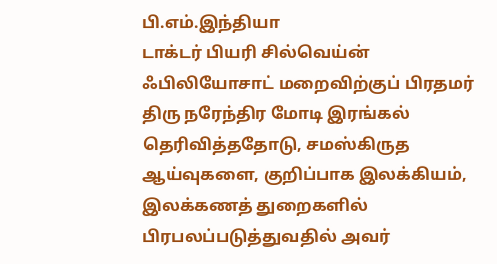பி.எம்.இந்தியா
டாக்டர் பியரி சில்வெய்ன் ஃபிலியோசாட் மறைவிற்குப் பிரதமர் திரு நரேந்திர மோடி இரங்கல் தெரிவித்ததோடு, சமஸ்கிருத ஆய்வுகளை, குறிப்பாக இலக்கியம், இலக்கணத் துறைகளில் பிரபலப்படுத்துவதில் அவர்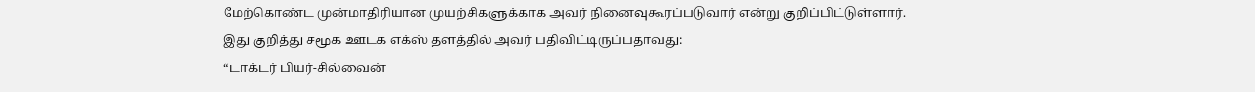மேற்கொண்ட முன்மாதிரியான முயற்சிகளுக்காக அவர் நினைவுகூரப்படுவார் என்று குறிப்பிட்டுள்ளார்.
இது குறித்து சமூக ஊடக எக்ஸ் தளத்தில் அவர் பதிவிட்டிருப்பதாவது:
“டாக்டர் பியர்-சில்வைன்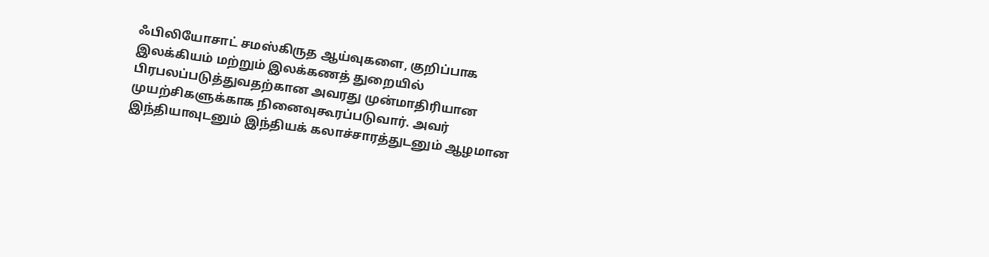ஃபிலியோசாட் சமஸ்கிருத ஆய்வுகளை, குறிப்பாக இலக்கியம் மற்றும் இலக்கணத் துறையில் பிரபலப்படுத்துவதற்கான அவரது முன்மாதிரியான முயற்சிகளுக்காக நினைவுகூரப்படுவார். அவர் இந்தியாவுடனும் இந்தியக் கலாச்சாரத்துடனும் ஆழமான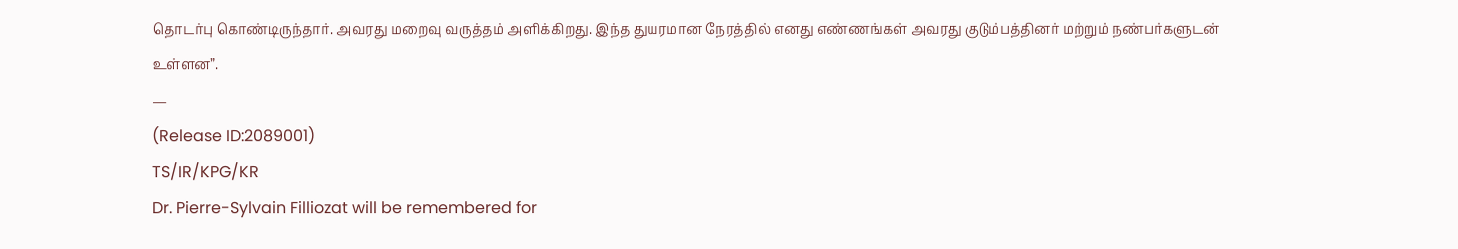தொடர்பு கொண்டிருந்தார். அவரது மறைவு வருத்தம் அளிக்கிறது. இந்த துயரமான நேரத்தில் எனது எண்ணங்கள் அவரது குடும்பத்தினர் மற்றும் நண்பர்களுடன் உள்ளன”.
—
(Release ID:2089001)
TS/IR/KPG/KR
Dr. Pierre-Sylvain Filliozat will be remembered for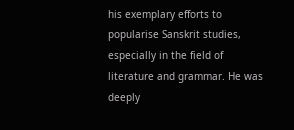his exemplary efforts to popularise Sanskrit studies, especially in the field of literature and grammar. He was deeply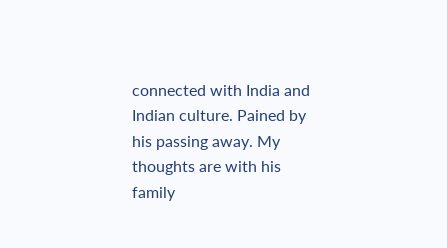connected with India and Indian culture. Pained by his passing away. My thoughts are with his family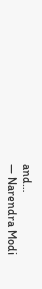and…
— Narendra Modi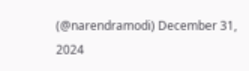(@narendramodi) December 31, 2024